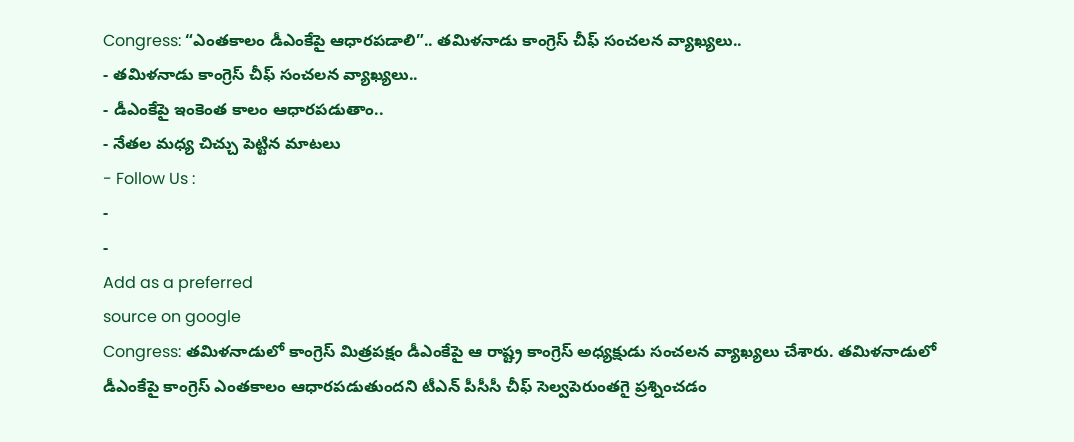Congress: “ఎంతకాలం డీఎంకేపై ఆధారపడాలి”.. తమిళనాడు కాంగ్రెస్ చీఫ్ సంచలన వ్యాఖ్యలు..
- తమిళనాడు కాంగ్రెస్ చీఫ్ సంచలన వ్యాఖ్యలు..
- డీఎంకేపై ఇంకెంత కాలం ఆధారపడుతాం..
- నేతల మధ్య చిచ్చు పెట్టిన మాటలు
- Follow Us :
-
-
Add as a preferred
source on google
Congress: తమిళనాడులో కాంగ్రెస్ మిత్రపక్షం డీఎంకేపై ఆ రాష్ట్ర కాంగ్రెస్ అధ్యక్షుడు సంచలన వ్యాఖ్యలు చేశారు. తమిళనాడులో డీఎంకేపై కాంగ్రెస్ ఎంతకాలం ఆధారపడుతుందని టీఎన్ పీసీసీ చీఫ్ సెల్వపెరుంతగై ప్రశ్నించడం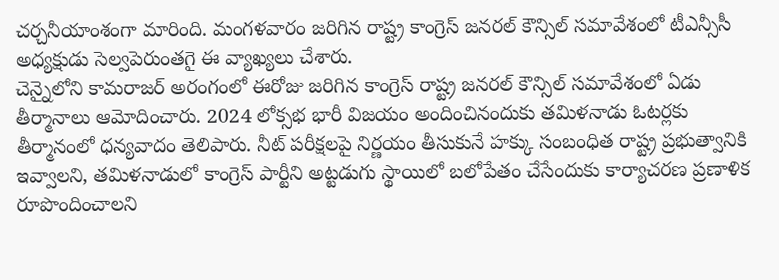చర్చనీయాంశంగా మారింది. మంగళవారం జరిగిన రాష్ట్ర కాంగ్రెస్ జనరల్ కౌన్సిల్ సమావేశంలో టీఎన్సీసీ అధ్యక్షుడు సెల్వపెరుంతగై ఈ వ్యాఖ్యలు చేశారు.
చెన్నైలోని కామరాజర్ అరంగంలో ఈరోజు జరిగిన కాంగ్రెస్ రాష్ట్ర జనరల్ కౌన్సిల్ సమావేశంలో ఏడు తీర్మానాలు ఆమోదించారు. 2024 లోక్సభ భారీ విజయం అందించినందుకు తమిళనాడు ఓటర్లకు తీర్మానంలో ధన్యవాదం తెలిపారు. నీట్ పరీక్షలపై నిర్ణయం తీసుకునే హక్కు సంబంధిత రాష్ట్ర ప్రభుత్వానికి ఇవ్వాలని, తమిళనాడులో కాంగ్రెస్ పార్టీని అట్టడుగు స్థాయిలో బలోపేతం చేసేందుకు కార్యాచరణ ప్రణాళిక రూపొందించాలని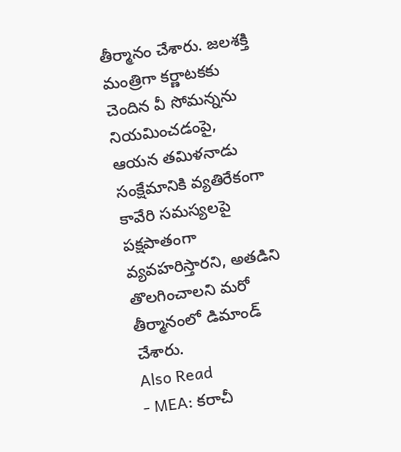తీర్మానం చేశారు. జలశక్తి మంత్రిగా కర్ణాటకకు చెందిన వీ సోమన్నను నియమించడంపై, ఆయన తమిళనాడు సంక్షేమానికి వ్యతిరేకంగా కావేరి సమస్యలపై పక్షపాతంగా వ్యవహరిస్తారని, అతడిని తొలగించాలని మరో తీర్మానంలో డిమాండ్ చేశారు.
Also Read
- MEA: కరాచీ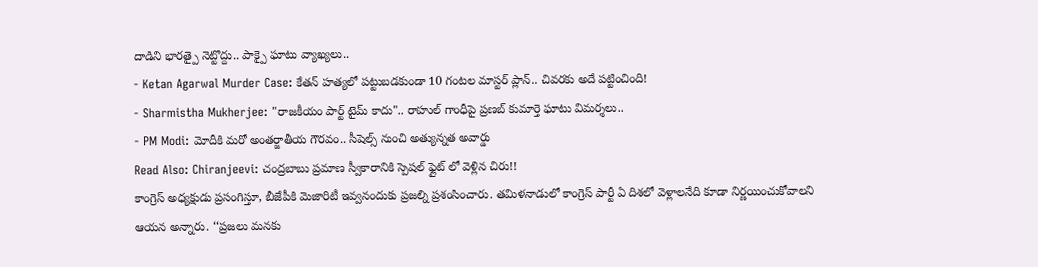దాడిని భారత్పై నెట్టొద్దు.. పాక్పై ఘాటు వ్యాఖ్యలు..
- Ketan Agarwal Murder Case: కేతన్ హత్యలో పట్టుబడకుండా 10 గంటల మాస్టర్ ప్లాన్.. చివరకు అదే పట్టించింది!
- Sharmistha Mukherjee: "రాజకీయం పార్ట్ టైమ్ కాదు".. రాహుల్ గాంధీపై ప్రణబ్ కుమార్తె ఘాటు విమర్శలు..
- PM Modi: మోదీకి మరో అంతర్జాతీయ గౌరవం.. సీషెల్స్ నుంచి అత్యున్నత అవార్డు
Read Also: Chiranjeevi: చంద్రబాబు ప్రమాణ స్వీకారానికి స్పెషల్ ఫ్లైట్ లో వెళ్లిన చిరు!!
కాంగ్రెస్ అధ్యక్షుడు ప్రసంగిస్తూ, బీజేపీకి మెజారిటీ ఇవ్వనందుకు ప్రజల్ని ప్రశంసించారు. తమిళనాడులో కాంగ్రెస్ పార్టీ ఏ దిశలో వెళ్లాలనేది కూడా నిర్ణయించుకోవాలని ఆయన అన్నారు. ‘‘ప్రజలు మనకు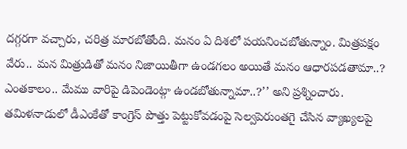దగ్గరగా వచ్చారు, చరిత్ర మారబోతోంది. మనం ఏ దిశలో పయనించబోతున్నాం. మిత్రపక్షం వేరు.. మన మిత్రుడితో మనం నిజాయితీగా ఉండగలం అయితే మనం ఆధారపడతామా..? ఎంతకాలం.. మేము వారిపై డిపెండెంట్గా ఉండబోతున్నామా..?’’ అని ప్రశ్నించారు. తమిళనాడులో డీఎంకేతో కాంగ్రెస్ పొత్తు పెట్టుకోవడంపై సెల్వపెరుంతగై చేసిన వ్యాఖ్యలపై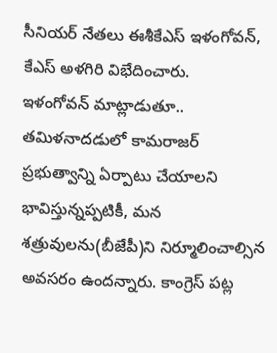సీనియర్ నేతలు ఈశీకేఎస్ ఇళంగోవన్, కేఎస్ అళగిరి విభేదించారు.
ఇళంగోవన్ మాట్లాడుతూ.. తమిళనాదడులో కామరాజర్ ప్రభుత్వాన్ని ఏర్పాటు చేయాలని భావిస్తున్నప్పటికీ, మన శత్రువులను(బీజేపీ)ని నిర్మూలించాల్సిన అవసరం ఉందన్నారు. కాంగ్రెస్ పట్ల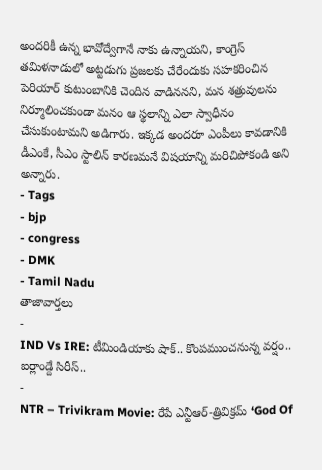అందరికీ ఉన్న భావోద్వేగానే నాకు ఉన్నాయని, కాంగ్రెస్ తమిళనాడులో అట్టడుగు ప్రజలకు చేరేందుకు సహకరించిన పెరియార్ కుటుంబానికి చెందిన వాడిననని, మన శత్రువులను నిర్మూలించకుండా మనం ఆ స్థలాన్ని ఎలా స్వాధీనం చేసుకుంటామని అడిగారు. ఇక్కడ అందరూ ఎంపీలు కావడానికి డీఎంకే, సీఎం స్టాలిన్ కారణమనే విషయాన్ని మరిచిపోకండి అని అన్నారు.
- Tags
- bjp
- congress
- DMK
- Tamil Nadu
తాజావార్తలు
-
IND Vs IRE: టీమిండియాకు షాక్.. కొంపముంచనున్న వర్షం.. ఐర్లాండ్దే సిరీస్..
-
NTR – Trivikram Movie: రేపే ఎన్టీఆర్-త్రివిక్రమ్ ‘God Of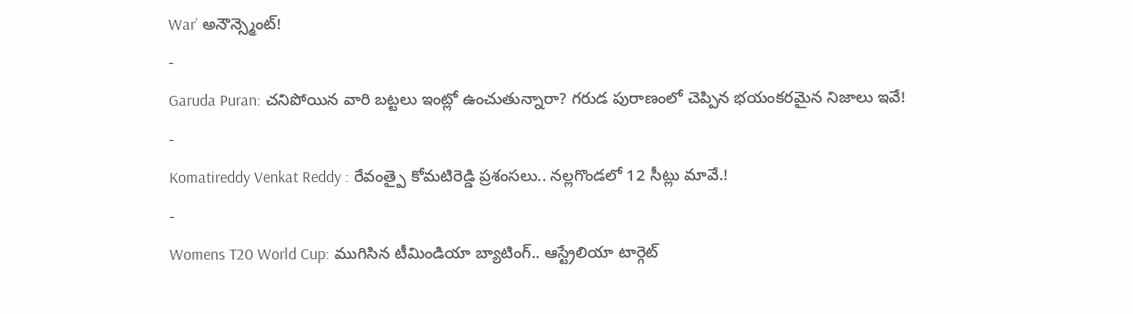War’ అనౌన్స్మెంట్!
-
Garuda Puran: చనిపోయిన వారి బట్టలు ఇంట్లో ఉంచుతున్నారా? గరుడ పురాణంలో చెప్పిన భయంకరమైన నిజాలు ఇవే!
-
Komatireddy Venkat Reddy : రేవంత్పై కోమటిరెడ్డి ప్రశంసలు.. నల్లగొండలో 12 సీట్లు మావే.!
-
Womens T20 World Cup: ముగిసిన టీమిండియా బ్యాటింగ్.. ఆస్ట్రేలియా టార్గెట్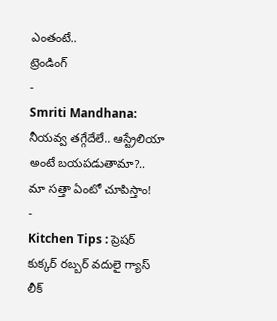ఎంతంటే..
ట్రెండింగ్
-
Smriti Mandhana: నీయవ్వ తగ్గేదేలే.. ఆస్ట్రేలియా అంటే బయపడుతామా?.. మా సత్తా ఏంటో చూపిస్తాం!
-
Kitchen Tips : ప్రెషర్ కుక్కర్ రబ్బర్ వదులై గ్యాస్ లీక్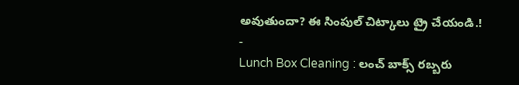అవుతుందా? ఈ సింపుల్ చిట్కాలు ట్రై చేయండి.!
-
Lunch Box Cleaning : లంచ్ బాక్స్ రబ్బరు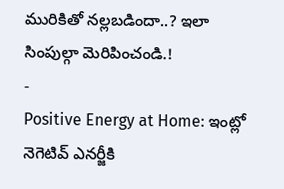మురికితో నల్లబడిందా..? ఇలా సింపుల్గా మెరిపించండి.!
-
Positive Energy at Home: ఇంట్లో నెగెటివ్ ఎనర్జీకి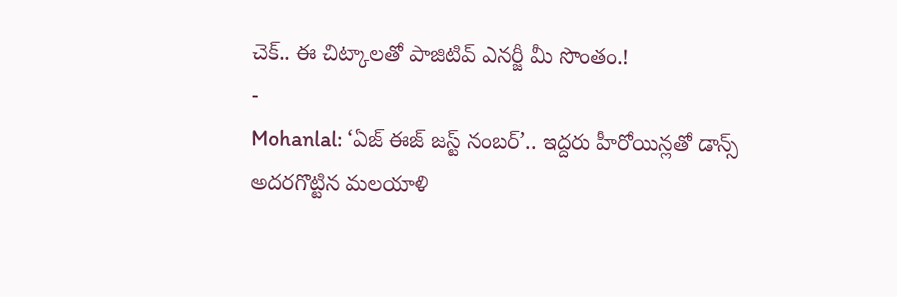చెక్.. ఈ చిట్కాలతో పాజిటివ్ ఎనర్జీ మీ సొంతం.!
-
Mohanlal: ‘ఏజ్ ఈజ్ జస్ట్ నంబర్’.. ఇద్దరు హీరోయిన్లతో డాన్స్ అదరగొట్టిన మలయాళి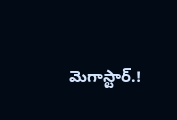మెగాస్టార్.!